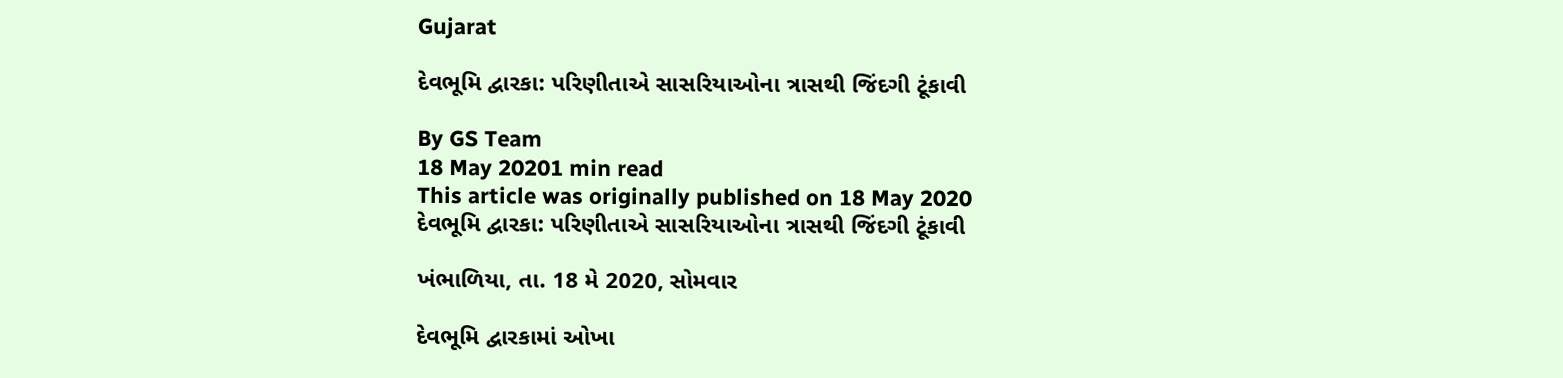Gujarat

દેવભૂમિ દ્વારકા: પરિણીતાએ સાસરિયાઓના ત્રાસથી જિંદગી ટૂંકાવી

By GS Team
18 May 20201 min read
This article was originally published on 18 May 2020
દેવભૂમિ દ્વારકા: પરિણીતાએ સાસરિયાઓના ત્રાસથી જિંદગી ટૂંકાવી

ખંભાળિયા, તા. 18 મે 2020, સોમવાર

દેવભૂમિ દ્વારકામાં ઓખા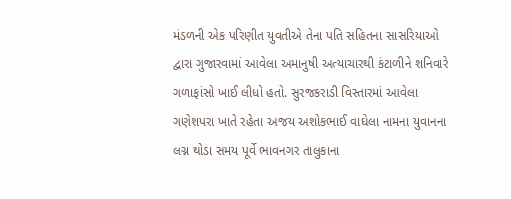મંડળની એક પરિણીત યુવતીએ તેના પતિ સહિતના સાસરિયાઓ દ્વારા ગુજારવામાં આવેલા અમાનુષી અત્યાચારથી કંટાળીને શનિવારે ગળાફાંસો ખાઈ લીધો હતો. સુરજકરાડી વિસ્તારમાં આવેલા ગણેશપરા ખાતે રહેતા અજય અશોકભાઈ વાઘેલા નામના યુવાનના લગ્ન થોડા સમય પૂર્વે ભાવનગર તાલુકાના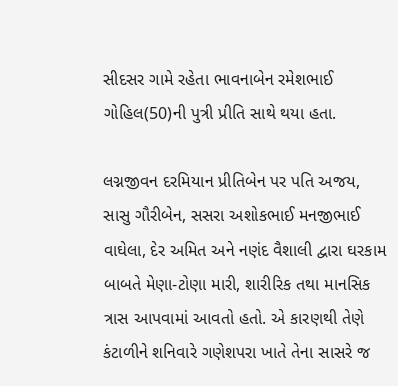સીદસર ગામે રહેતા ભાવનાબેન રમેશભાઈ ગોહિલ(50)ની પુત્રી પ્રીતિ સાથે થયા હતા.

લગ્નજીવન દરમિયાન પ્રીતિબેન પર પતિ અજય, સાસુ ગૌરીબેન, સસરા અશોકભાઈ મનજીભાઈ વાઘેલા, દેર અમિત અને નણંદ વૈશાલી દ્વારા ઘરકામ બાબતે મેણા-ટોણા મારી, શારીરિક તથા માનસિક ત્રાસ આપવામાં આવતો હતો. એ કારણથી તેણે કંટાળીને શનિવારે ગણેશપરા ખાતે તેના સાસરે જ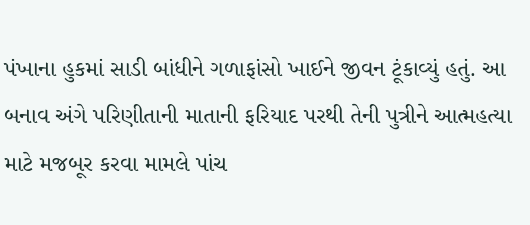પંખાના હુકમાં સાડી બાંધીને ગળાફાંસો ખાઈને જીવન ટૂંકાવ્યું હતું. આ બનાવ અંગે પરિણીતાની માતાની ફરિયાદ પરથી તેની પુત્રીને આત્મહત્યા માટે મજબૂર કરવા મામલે પાંચ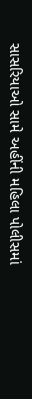સાસરિયાઓ સામે અહીંની મહિલા પોલીસમાં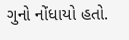ગુનો નોંધાયો હતો.